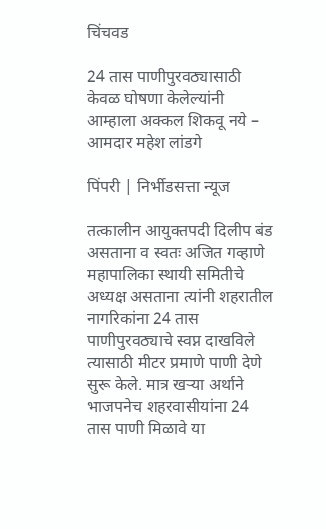चिंचवड

24 तास पाणीपुरवठ्यासाठी केवळ घोषणा केलेल्यांनी आम्हाला अक्कल शिकवू नये – आमदार महेश लांडगे

पिंपरी | निर्भीडसत्ता न्यूज

तत्कालीन आयुक्तपदी दिलीप बंड असताना व स्वतः अजित गव्हाणे महापालिका स्थायी समितीचे अध्यक्ष असताना त्यांनी शहरातील नागरिकांना 24 तास पाणीपुरवठ्याचे स्वप्न दाखविले त्यासाठी मीटर प्रमाणे पाणी देणे सुरू केले. मात्र खऱ्या अर्थाने भाजपनेच शहरवासीयांना 24 तास पाणी मिळावे या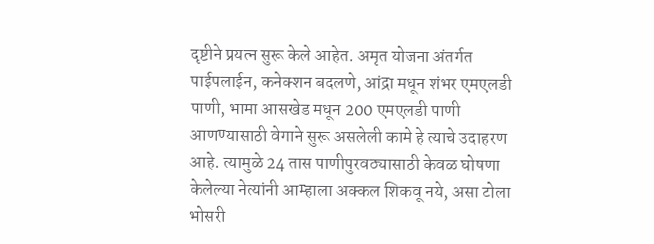दृष्टीने प्रयत्न सुरू केले आहेत. अमृत योजना अंतर्गत पाईपलाईन, कनेक्शन बदलणे, आंद्रा मधून शंभर एमएलडी पाणी, भामा आसखेड मधून 200 एमएलडी पाणी आणण्यासाठी वेगाने सुरू असलेली कामे हे त्याचे उदाहरण आहे. त्यामुळे 24 तास पाणीपुरवठ्यासाठी केवळ घोषणा केलेल्या नेत्यांनी आम्हाला अक्कल शिकवू नये, असा टोला भोसरी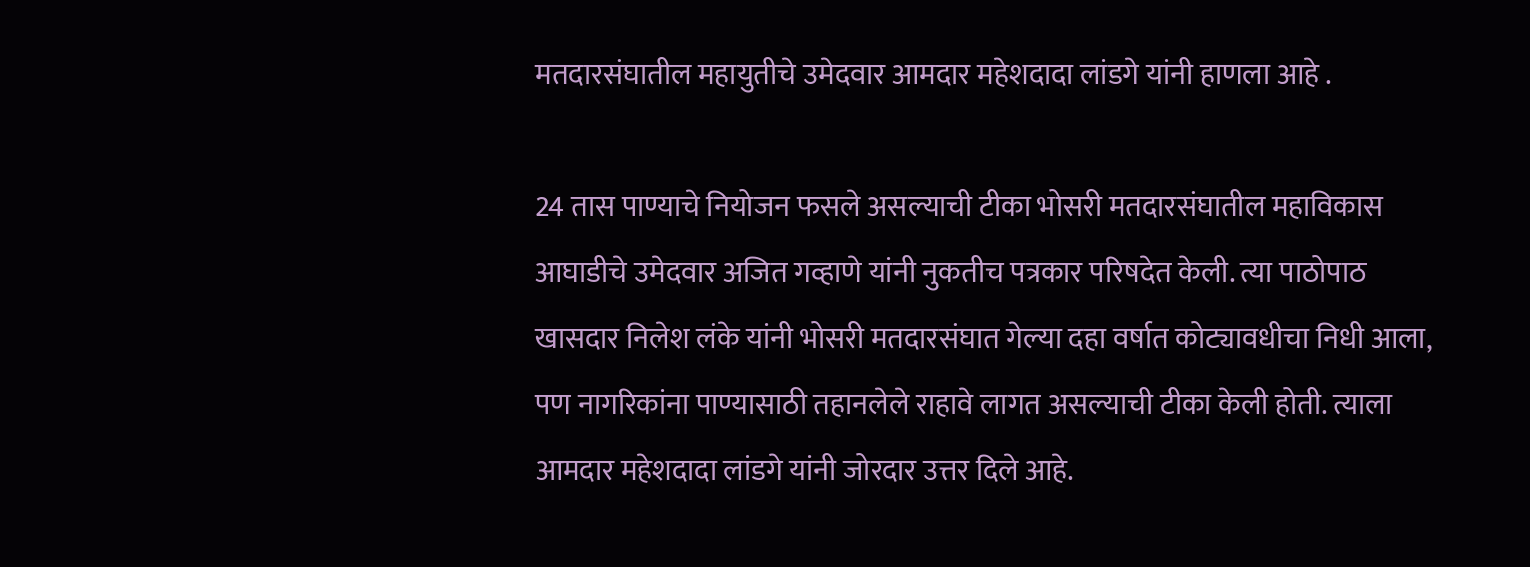मतदारसंघातील महायुतीचे उमेदवार आमदार महेशदादा लांडगे यांनी हाणला आहे .

24 तास पाण्याचे नियोजन फसले असल्याची टीका भोसरी मतदारसंघातील महाविकास आघाडीचे उमेदवार अजित गव्हाणे यांनी नुकतीच पत्रकार परिषदेत केली. त्या पाठोपाठ खासदार निलेश लंके यांनी भोसरी मतदारसंघात गेल्या दहा वर्षात कोट्यावधीचा निधी आला, पण नागरिकांना पाण्यासाठी तहानलेले राहावे लागत असल्याची टीका केली होती. त्याला आमदार महेशदादा लांडगे यांनी जोरदार उत्तर दिले आहे.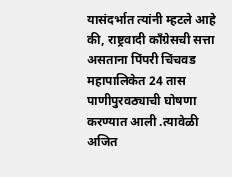यासंदर्भात त्यांनी म्हटले आहे की, राष्ट्रवादी काँग्रेसची सत्ता असताना पिंपरी चिंचवड महापालिकेत 24 तास पाणीपुरवठ्याची घोषणा करण्यात आली .त्यावेळी अजित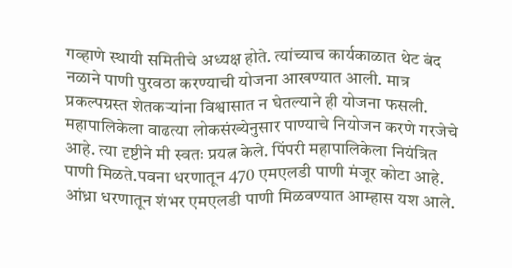गव्हाणे स्थायी समितीचे अध्यक्ष होते. त्यांच्याच कार्यकाळात थेट बंद नळाने पाणी पुरवठा करण्याची योजना आखण्यात आली. मात्र प्रकल्पग्रस्त शेतकऱ्यांना विश्वासात न घेतल्याने ही योजना फसली. महापालिकेला वाढत्या लोकसंख्येनुसार पाण्याचे नियोजन करणे गरजेचे आहे. त्या दृष्टीने मी स्वतः प्रयत्न केले. पिंपरी महापालिकेला नियंत्रित पाणी मिळते.पवना धरणातून 470 एमएलडी पाणी मंजूर कोटा आहे. आंध्रा धरणातून शंभर एमएलडी पाणी मिळवण्यात आम्हास यश आले.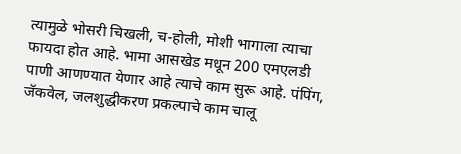त्यामुळे भोसरी चिखली, च-होली, मोशी भागाला त्याचा फायदा होत आहे. भामा आसखेड मधून 200 एमएलडी पाणी आणण्यात येणार आहे त्याचे काम सुरू आहे. पंपिंग, जॅकवेल, जलशुद्धीकरण प्रकल्पाचे काम चालू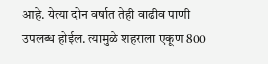आहे. येत्या दोन वर्षात तेही वाढीव पाणी उपलब्ध होईल. त्यामुळे शहराला एकूण 800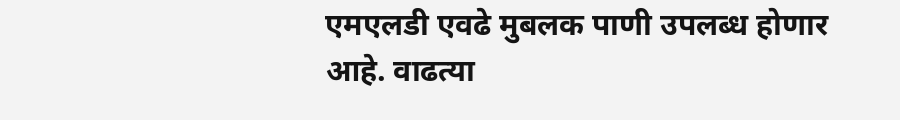एमएलडी एवढे मुबलक पाणी उपलब्ध होणार आहे. वाढत्या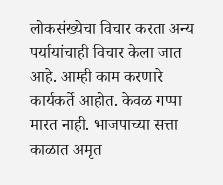लोकसंख्येचा विचार करता अन्य पर्यायांचाही विचार केला जात आहे. आम्ही काम करणारे कार्यकर्ते आहोत. केवळ गप्पा मारत नाही. भाजपाच्या सत्ता काळात अमृत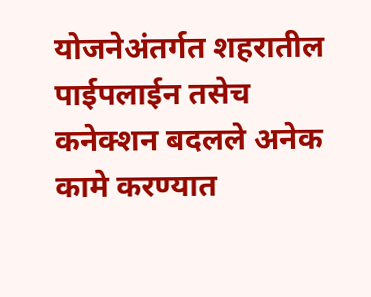योजनेअंतर्गत शहरातील पाईपलाईन तसेच कनेक्शन बदलले अनेक कामे करण्यात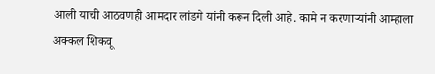आली याची आठवणही आमदार लांडगे यांनी करून दिली आहे. कामे न करणाऱ्यांनी आम्हाला अक्कल शिकवू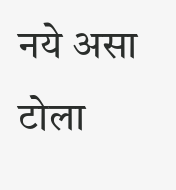नये असा टोला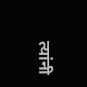त्यांनी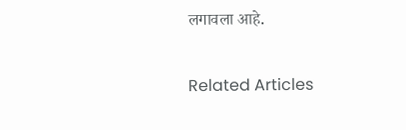लगावला आहे.

Related Articles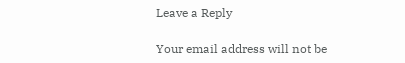Leave a Reply

Your email address will not be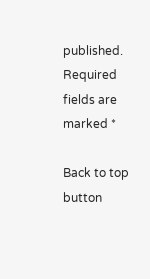published. Required fields are marked *

Back to top button